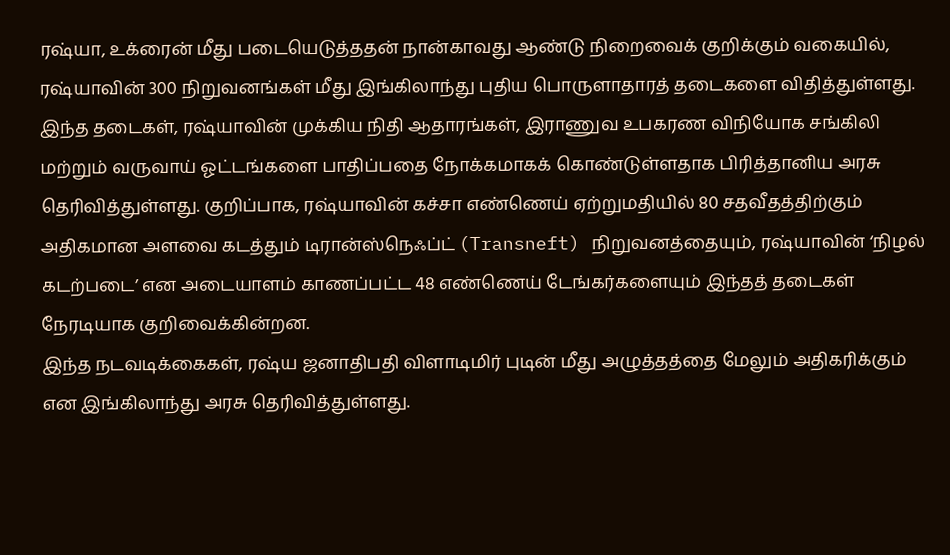ரஷ்யா, உக்ரைன் மீது படையெடுத்ததன் நான்காவது ஆண்டு நிறைவைக் குறிக்கும் வகையில், ரஷ்யாவின் 300 நிறுவனங்கள் மீது இங்கிலாந்து புதிய பொருளாதாரத் தடைகளை விதித்துள்ளது.
இந்த தடைகள், ரஷ்யாவின் முக்கிய நிதி ஆதாரங்கள், இராணுவ உபகரண விநியோக சங்கிலி மற்றும் வருவாய் ஓட்டங்களை பாதிப்பதை நோக்கமாகக் கொண்டுள்ளதாக பிரித்தானிய அரசு தெரிவித்துள்ளது. குறிப்பாக, ரஷ்யாவின் கச்சா எண்ணெய் ஏற்றுமதியில் 80 சதவீதத்திற்கும் அதிகமான அளவை கடத்தும் டிரான்ஸ்நெஃப்ட் (Transneft) நிறுவனத்தையும், ரஷ்யாவின் ‘நிழல் கடற்படை’ என அடையாளம் காணப்பட்ட 48 எண்ணெய் டேங்கர்களையும் இந்தத் தடைகள் நேரடியாக குறிவைக்கின்றன.
இந்த நடவடிக்கைகள், ரஷ்ய ஜனாதிபதி விளாடிமிர் புடின் மீது அழுத்தத்தை மேலும் அதிகரிக்கும் என இங்கிலாந்து அரசு தெரிவித்துள்ளது.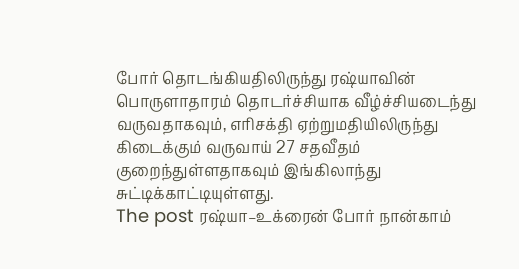போர் தொடங்கியதிலிருந்து ரஷ்யாவின் பொருளாதாரம் தொடர்ச்சியாக வீழ்ச்சியடைந்து வருவதாகவும், எரிசக்தி ஏற்றுமதியிலிருந்து கிடைக்கும் வருவாய் 27 சதவீதம் குறைந்துள்ளதாகவும் இங்கிலாந்து சுட்டிக்காட்டியுள்ளது.
The post ரஷ்யா–உக்ரைன் போர் நான்காம்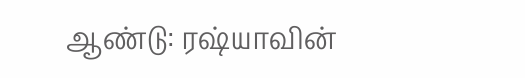ஆண்டு: ரஷ்யாவின்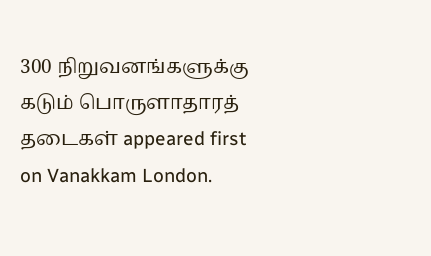300 நிறுவனங்களுக்கு கடும் பொருளாதாரத் தடைகள் appeared first on Vanakkam London.